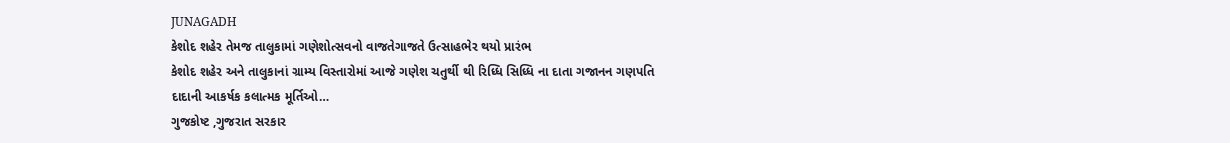JUNAGADH
કેશોદ શહેર તેમજ તાલુકામાં ગણેશોત્સવનો વાજતેગાજતે ઉત્સાહભેર થયો પ્રારંભ
કેશોદ શહેર અને તાલુકાનાં ગ્રામ્ય વિસ્તારોમાં આજે ગણેશ ચતુર્થી થી રિધ્ધિ સિધ્ધિ ના દાતા ગજાનન ગણપતિ દાદાની આકર્ષક કલાત્મક મૂર્તિઓ…
ગુજકોષ્ટ ,ગુજરાત સરકાર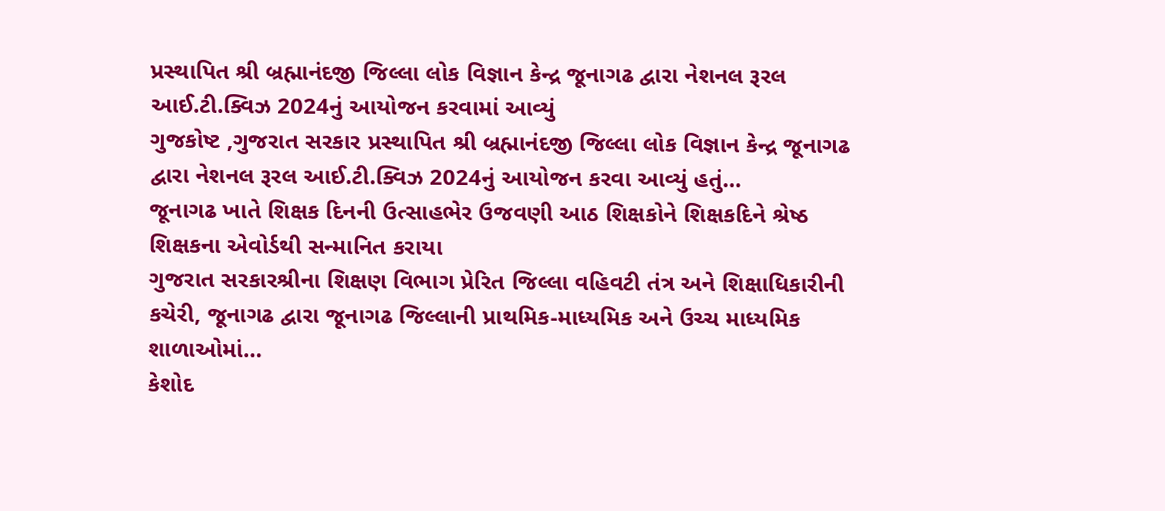પ્રસ્થાપિત શ્રી બ્રહ્માનંદજી જિલ્લા લોક વિજ્ઞાન કેન્દ્ર જૂનાગઢ દ્વારા નેશનલ રૂરલ આઈ.ટી.ક્વિઝ 2024નું આયોજન કરવામાં આવ્યું
ગુજકોષ્ટ ,ગુજરાત સરકાર પ્રસ્થાપિત શ્રી બ્રહ્માનંદજી જિલ્લા લોક વિજ્ઞાન કેન્દ્ર જૂનાગઢ દ્વારા નેશનલ રૂરલ આઈ.ટી.ક્વિઝ 2024નું આયોજન કરવા આવ્યું હતું…
જૂનાગઢ ખાતે શિક્ષક દિનની ઉત્સાહભેર ઉજવણી આઠ શિક્ષકોને શિક્ષકદિને શ્રેષ્ઠ શિક્ષકના એવોર્ડથી સન્માનિત કરાયા
ગુજરાત સરકારશ્રીના શિક્ષણ વિભાગ પ્રેરિત જિલ્લા વહિવટી તંત્ર અને શિક્ષાધિકારીની કચેરી, જૂનાગઢ દ્વારા જૂનાગઢ જિલ્લાની પ્રાથમિક-માધ્યમિક અને ઉચ્ચ માધ્યમિક શાળાઓમાં…
કેશોદ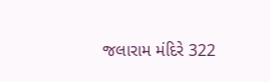જલારામ મંદિરે 322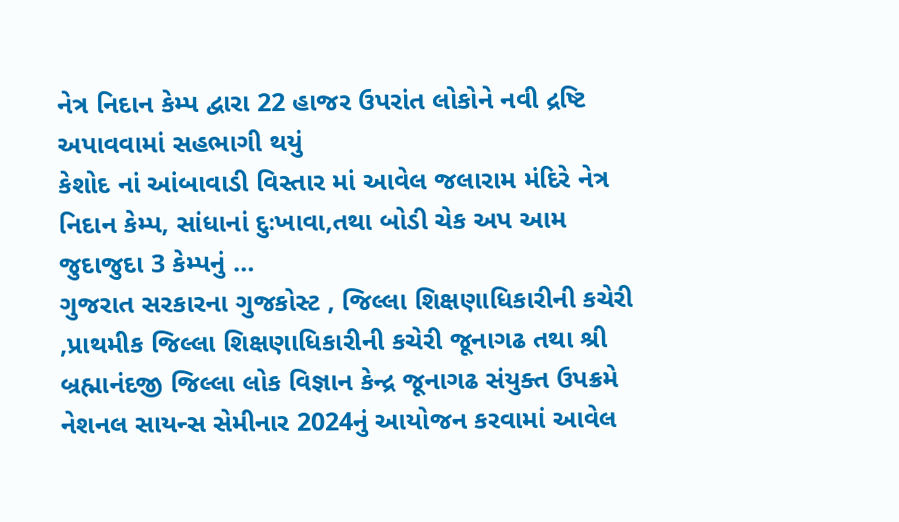નેત્ર નિદાન કેમ્પ દ્વારા 22 હાજર ઉપરાંત લોકોને નવી દ્રષ્ટિ અપાવવામાં સહભાગી થયું
કેશોદ નાં આંબાવાડી વિસ્તાર માં આવેલ જલારામ મંદિરે નેત્ર નિદાન કેમ્પ, સાંધાનાં દુઃખાવા,તથા બોડી ચેક અપ આમ જુદાજુદા 3 કેમ્પનું …
ગુજરાત સરકારના ગુજકોસ્ટ , જિલ્લા શિક્ષણાધિકારીની કચેરી ,પ્રાથમીક જિલ્લા શિક્ષણાધિકારીની કચેરી જૂનાગઢ તથા શ્રી બ્રહ્માનંદજી જિલ્લા લોક વિજ્ઞાન કેન્દ્ર જૂનાગઢ સંયુક્ત ઉપક્રમે નેશનલ સાયન્સ સેમીનાર 2024નું આયોજન કરવામાં આવેલ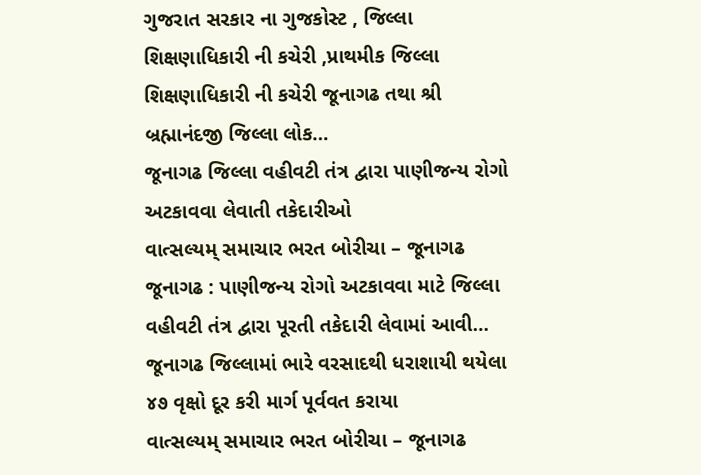ગુજરાત સરકાર ના ગુજકોસ્ટ , જિલ્લા શિક્ષણાધિકારી ની કચેરી ,પ્રાથમીક જિલ્લા શિક્ષણાધિકારી ની કચેરી જૂનાગઢ તથા શ્રી બ્રહ્માનંદજી જિલ્લા લોક…
જૂનાગઢ જિલ્લા વહીવટી તંત્ર દ્વારા પાણીજન્ય રોગો અટકાવવા લેવાતી તકેદારીઓ
વાત્સલ્યમ્ સમાચાર ભરત બોરીચા – જૂનાગઢ જૂનાગઢ : પાણીજન્ય રોગો અટકાવવા માટે જિલ્લા વહીવટી તંત્ર દ્વારા પૂરતી તકેદારી લેવામાં આવી…
જૂનાગઢ જિલ્લામાં ભારે વરસાદથી ધરાશાયી થયેલા ૪૭ વૃક્ષો દૂર કરી માર્ગ પૂર્વવત કરાયા
વાત્સલ્યમ્ સમાચાર ભરત બોરીચા – જૂનાગઢ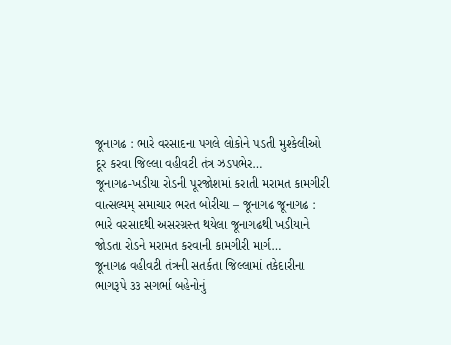જૂનાગઢ : ભારે વરસાદના પગલે લોકોને પડતી મુશ્કેલીઓ દૂર કરવા જિલ્લા વહીવટી તંત્ર ઝડપભેર…
જૂનાગઢ-ખડીયા રોડની પૂરજોશમાં કરાતી મરામત કામગીરી
વાત્સલ્યમ્ સમાચાર ભરત બોરીચા – જૂનાગઢ જૂનાગઢ : ભારે વરસાદથી અસરગ્રસ્ત થયેલા જૂનાગઢથી ખડીયાને જોડતા રોડને મરામત કરવાની કામગીરી માર્ગ…
જૂનાગઢ વહીવટી તંત્રની સતર્કતા જિલ્લામાં તકેદારીના ભાગરૂપે ૩૩ સગર્ભા બહેનોનું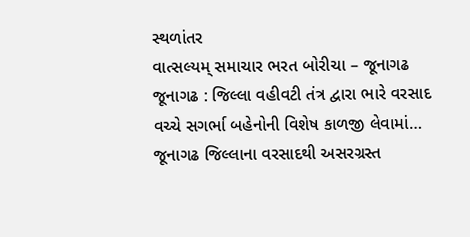સ્થળાંતર
વાત્સલ્યમ્ સમાચાર ભરત બોરીચા – જૂનાગઢ જૂનાગઢ : જિલ્લા વહીવટી તંત્ર દ્વારા ભારે વરસાદ વચ્ચે સગર્ભા બહેનોની વિશેષ કાળજી લેવામાં…
જૂનાગઢ જિલ્લાના વરસાદથી અસરગ્રસ્ત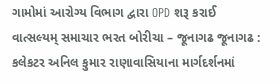ગામોમાં આરોગ્ય વિભાગ દ્વારા OPD શરૂ કરાઈ
વાત્સલ્યમ્ સમાચાર ભરત બોરીચા – જૂનાગઢ જૂનાગઢ : કલેકટર અનિલ કુમાર રાણાવાસિયાના માર્ગદર્શનમાં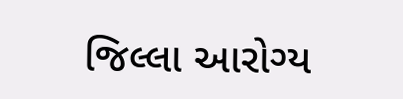જિલ્લા આરોગ્ય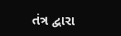તંત્ર દ્વારા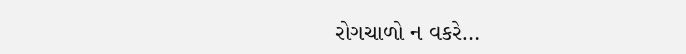રોગચાળો ન વકરે…